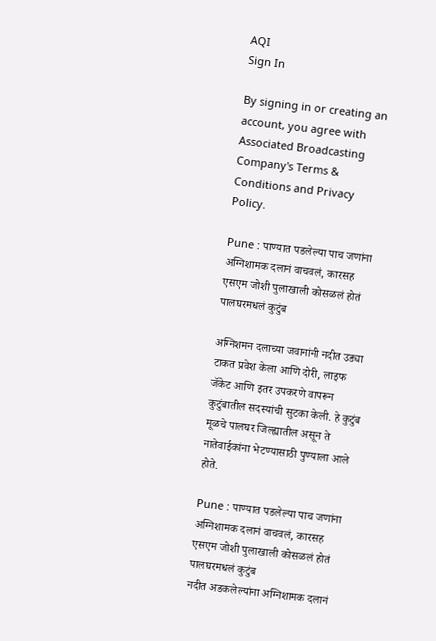AQI
Sign In

By signing in or creating an account, you agree with Associated Broadcasting Company's Terms & Conditions and Privacy Policy.

Pune : पाण्यात पडलेल्या पाच जणांना अग्निशामक दलानं वाचवलं, कारसह एसएम जोशी पुलाखाली कोसळलं होतं पालघरमधलं कुटुंब

अग्निशमन दलाच्या जवानांनी नदीत उड्या टाकत प्रवेश केला आणि दोरी, लाइफ जॅकेट आणि इतर उपकरणे वापरून कुटुंबातील सदस्यांची सुटका केली. हे कुटुंब मूळचे पालघर जिल्ह्यातील असून ते नातेवाईकांना भेटण्यासाठी पुण्याला आले होते.

Pune : पाण्यात पडलेल्या पाच जणांना अग्निशामक दलानं वाचवलं, कारसह एसएम जोशी पुलाखाली कोसळलं होतं पालघरमधलं कुटुंब
नदीत अडकलेल्यांना अग्निशामक दलानं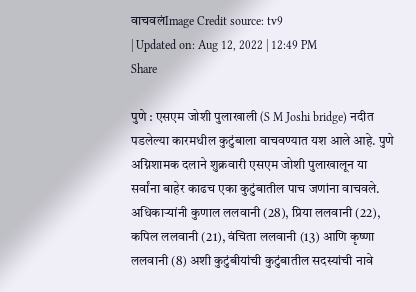वाचवलंImage Credit source: tv9
| Updated on: Aug 12, 2022 | 12:49 PM
Share

पुणे : एसएम जोशी पुलाखाली (S M Joshi bridge) नदीत पडलेल्या कारमधील कुटुंबाला वाचवण्यात यश आले आहे. पुणे अग्निशामक दलाने शुक्रवारी एसएम जोशी पुलाखालून या सर्वांना बाहेर काढच एका कुटुंबातील पाच जणांना वाचवले. अधिकाऱ्यांनी कुणाल ललवानी (28), प्रिया ललवानी (22), कपिल ललवानी (21), वंचिता ललवानी (13) आणि कृष्णा ललवानी (8) अशी कुटुंबीयांची कुटुंबातील सदस्यांची नावे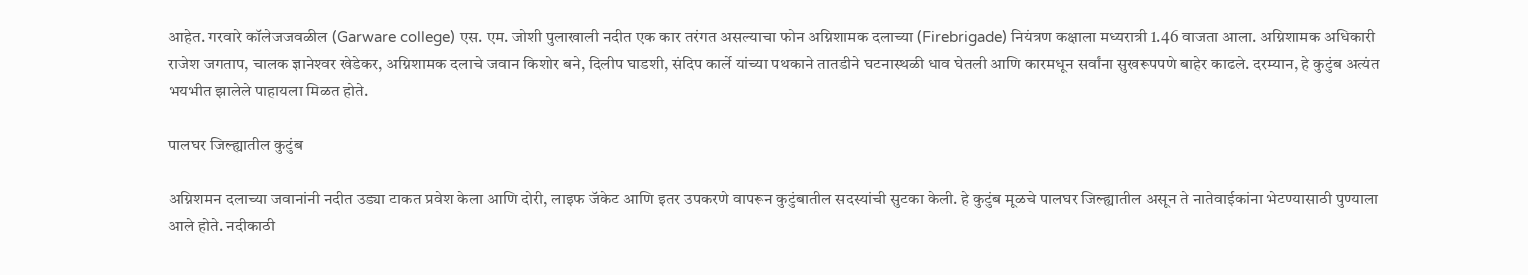आहेत. गरवारे कॉलेजजवळील (Garware college) एस. एम. जोशी पुलाखाली नदीत एक कार तरंगत असल्याचा फोन अग्निशामक दलाच्या (Firebrigade) नियंत्रण कक्षाला मध्यरात्री 1.46 वाजता आला. अग्निशामक अधिकारी राजेश जगताप, चालक ज्ञानेश्‍वर खेडेकर, अग्निशामक दलाचे जवान किशोर बने, दिलीप घाडशी, संदिप कार्ले यांच्या पथकाने तातडीने घटनास्थळी धाव घेतली आणि कारमधून सर्वांना सुखरूपपणे बाहेर काढले. दरम्यान, हे कुटुंब अत्यंत भयभीत झालेले पाहायला मिळत होते.

पालघर जिल्ह्यातील कुटुंब

अग्निशमन दलाच्या जवानांनी नदीत उड्या टाकत प्रवेश केला आणि दोरी, लाइफ जॅकेट आणि इतर उपकरणे वापरून कुटुंबातील सदस्यांची सुटका केली. हे कुटुंब मूळचे पालघर जिल्ह्यातील असून ते नातेवाईकांना भेटण्यासाठी पुण्याला आले होते. नदीकाठी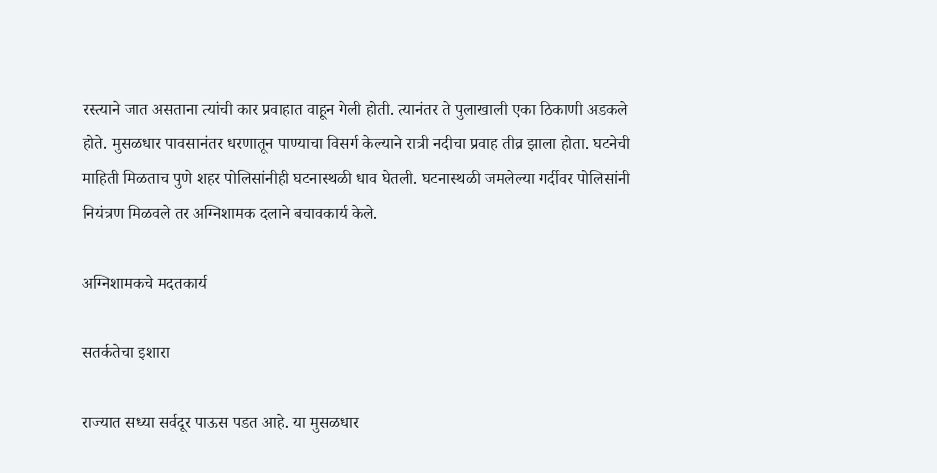रस्त्याने जात असताना त्यांची कार प्रवाहात वाहून गेली होती. त्यानंतर ते पुलाखाली एका ठिकाणी अडकले होते. मुसळधार पावसानंतर धरणातून पाण्याचा विसर्ग केल्याने रात्री नदीचा प्रवाह तीव्र झाला होता. घटनेची माहिती मिळताच पुणे शहर पोलिसांनीही घटनास्थळी धाव घेतली. घटनास्थळी जमलेल्या गर्दीवर पोलिसांनी नियंत्रण मिळवले तर अग्निशामक दलाने बचावकार्य केले.

अग्निशामकचे मदतकार्य

सतर्कतेचा इशारा

राज्यात सध्या सर्वदूर पाऊस पडत आहे. या मुसळधार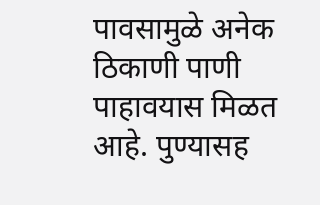पावसामुळे अनेक ठिकाणी पाणी पाहावयास मिळत आहे. पुण्यासह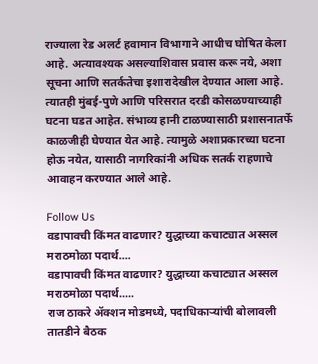राज्याला रेड अलर्ट हवामान विभागाने आधीच घोषित केला आहे. अत्यावश्यक असल्याशिवास प्रवास करू नये, अशा सूचना आणि सतर्कतेचा इशारादेखील देण्यात आला आहे. त्यातही मुंबई-पुणे आणि परिसरात दरडी कोसळण्याच्याही घटना घडत आहेत. संभाव्य हानी टाळण्यासाठी प्रशासनातर्फे काळजीही घेण्यात येत आहे. त्यामुळे अशाप्रकारच्या घटना होऊ नयेत, यासाठी नागरिकांनी अधिक सतर्क राहणाचे आवाहन करण्यात आले आहे.

Follow Us
वडापावची किंमत वाढणार? युद्धाच्या कचाट्यात अस्सल मराठमोळा पदार्थ....
वडापावची किंमत वाढणार? युद्धाच्या कचाट्यात अस्सल मराठमोळा पदार्थ.....
राज ठाकरे अ‍ॅक्शन मोडमध्ये, पदाधिकाऱ्यांची बोलावली तातडीने बैठक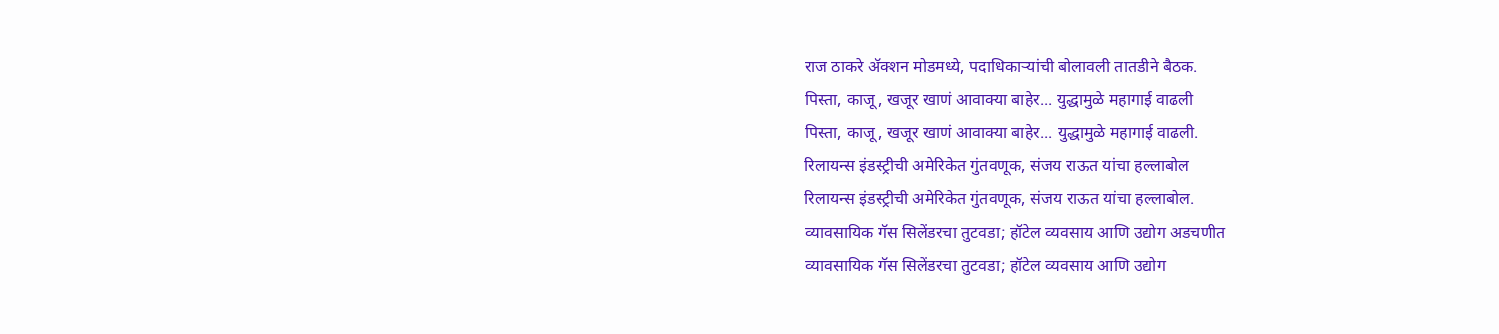राज ठाकरे अ‍ॅक्शन मोडमध्ये, पदाधिकाऱ्यांची बोलावली तातडीने बैठक.
पिस्ता, काजू, खजूर खाणं आवाक्या बाहेर... युद्धामुळे महागाई वाढली
पिस्ता, काजू, खजूर खाणं आवाक्या बाहेर... युद्धामुळे महागाई वाढली.
रिलायन्स इंडस्ट्रीची अमेरिकेत गुंतवणूक, संजय राऊत यांचा हल्लाबोल
रिलायन्स इंडस्ट्रीची अमेरिकेत गुंतवणूक, संजय राऊत यांचा हल्लाबोल.
व्यावसायिक गॅस सिलेंडरचा तुटवडा; हॉटेल व्यवसाय आणि उद्योग अडचणीत
व्यावसायिक गॅस सिलेंडरचा तुटवडा; हॉटेल व्यवसाय आणि उद्योग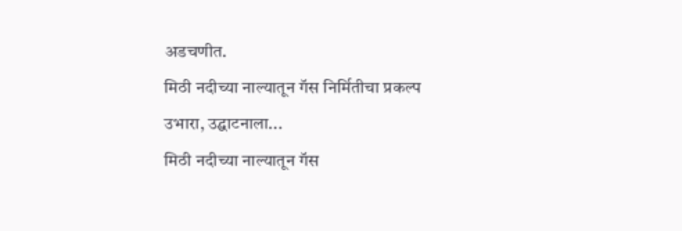अडचणीत.
मिठी नदीच्या नाल्यातून गॅस निर्मितीचा प्रकल्प उभारा, उद्घाटनाला...
मिठी नदीच्या नाल्यातून गॅस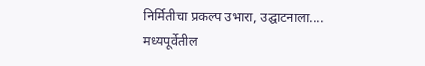निर्मितीचा प्रकल्प उभारा, उद्घाटनाला....
मध्यपूर्वेतील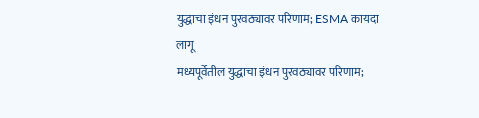युद्धाचा इंधन पुरवठ्यावर परिणाम; ESMA कायदा लागू
मध्यपूर्वेतील युद्धाचा इंधन पुरवठ्यावर परिणाम;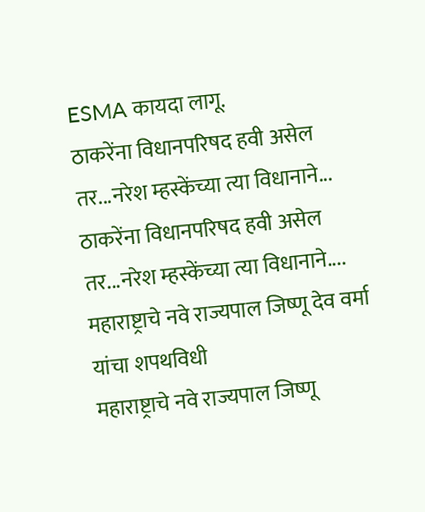ESMA कायदा लागू.
ठाकरेंना विधानपरिषद हवी असेल तर...नरेश म्हस्केंच्या त्या विधानाने...
ठाकरेंना विधानपरिषद हवी असेल तर...नरेश म्हस्केंच्या त्या विधानाने....
महाराष्ट्राचे नवे राज्यपाल जिष्णू देव वर्मा यांचा शपथविधी
महाराष्ट्राचे नवे राज्यपाल जिष्णू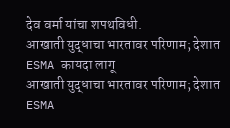देव वर्मा यांचा शपथविधी.
आखाती युद्धाचा भारतावर परिणाम; देशात ESMA कायदा लागू
आखाती युद्धाचा भारतावर परिणाम; देशात ESMA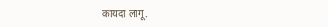कायदा लागू.